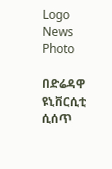Logo
News Photo

በድሬዳዋ ዩኒቨርሲቲ ሲሰጥ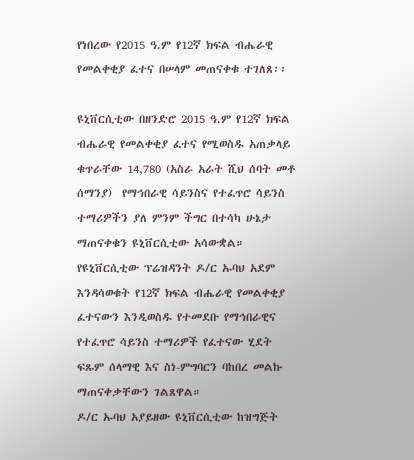የነበረው የ2015 ዓ.ም የ12ኛ ክፍል ብሔራዊ የመልቀቂያ ፈተና በሠላም መጠናቀቁ ተገለጸ፡፡

ዩኒቨርሲቲው በዘንድሮ 2015 ዓ.ም የ12ኛ ክፍል ብሔራዊ የመልቀቂያ ፈተና የሚወስዱ አጠቃላይ ቁጥራቸው 14,780 (አስራ አራት ሺህ ሰባት መቶ ሰማንያ)  የማኅበራዊ ሳይንስና የተፈጥሮ ሳይንስ ተማሪዎችን ያለ ምንም ችግር በተሳካ ሁኔታ ማጠናቀቁን ዩኒቨርሲቲው አሳውቋል።
የዩኒቨርሲቲው ፕሬዝዳንት ዶ/ር ኡባህ አደም እንዳሳወቁት የ12ኛ ክፍል ብሔራዊ የመልቀቂያ ፈተናውን እንዲወስዱ የተመደቡ የማኅበራዊና የተፈጥሮ ሳይንስ ተማሪዎች የፈተናው ሂደት ፍጹም ሰላማዊ እና ስነ-ምግባርን ባከበረ መልኩ ማጠናቀቃቸውን ገልጸዋል።
ዶ/ር ኡባህ አያይዘው ዩኒቨርሲቲው ከዝግጅት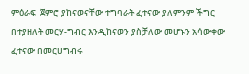ምዕራፍ  ጀምሮ ያከናወናቸው ተግባራት ፈተናው ያለምንም ችግር በተያዘለት መርሃ-ግብር እንዲከናወን ያስቻለው መሆኑን አሳውቀው ፈተናው በመርሀግብሩ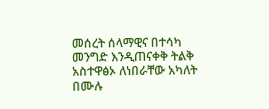መሰረት ሰላማዊና በተሳካ መንግድ እንዲጠናቀቅ ትልቅ አስተዋፅኦ ለነበራቸው አካለት በሙሉ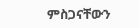ምስጋናቸውን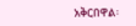አቅርበዋል፡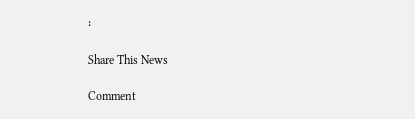፡

Share This News

Comment